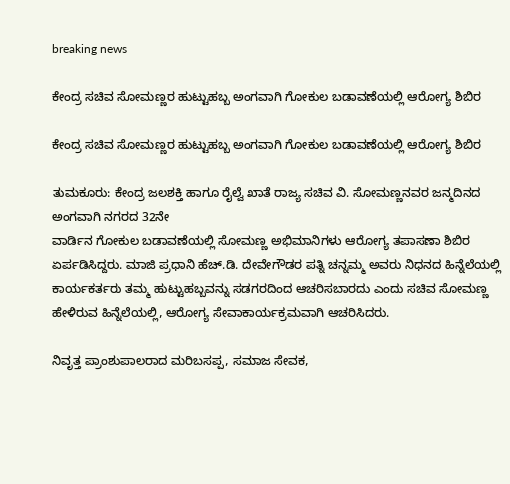breaking news

ಕೇಂದ್ರ ಸಚಿವ ಸೋಮಣ್ಣರ ಹುಟ್ಟುಹಬ್ಬ ಅಂಗವಾಗಿ ಗೋಕುಲ ಬಡಾವಣೆಯಲ್ಲಿ ಆರೋಗ್ಯ ಶಿಬಿರ

ಕೇಂದ್ರ ಸಚಿವ ಸೋಮಣ್ಣರ ಹುಟ್ಟುಹಬ್ಬ ಅಂಗವಾಗಿ ಗೋಕುಲ ಬಡಾವಣೆಯಲ್ಲಿ ಆರೋಗ್ಯ ಶಿಬಿರ

ತುಮಕೂರು: ಕೇಂದ್ರ ಜಲಶಕ್ತಿ ಹಾಗೂ ರೈಲ್ವೆ ಖಾತೆ ರಾಜ್ಯ ಸಚಿವ ವಿ. ಸೋಮಣ್ಣನವರ ಜನ್ಮದಿನದ ಅಂಗವಾಗಿ ನಗರದ 32ನೇ
ವಾರ್ಡಿನ ಗೋಕುಲ ಬಡಾವಣೆಯಲ್ಲಿ ಸೋಮಣ್ಣ ಅಭಿಮಾನಿಗಳು ಆರೋಗ್ಯ ತಪಾಸಣಾ ಶಿಬಿರ ಏರ್ಪಡಿಸಿದ್ದರು. ಮಾಜಿ ಪ್ರಧಾನಿ ಹೆಚ್.ಡಿ. ದೇವೇಗೌಡರ ಪತ್ನಿ ಚನ್ನಮ್ಮ ಅವರು ನಿಧನದ ಹಿನ್ನೆಲೆಯಲ್ಲಿ ಕಾರ್ಯಕರ್ತರು ತಮ್ಮ ಹುಟ್ಟುಹಬ್ಬವನ್ನು ಸಡಗರದಿಂದ ಆಚರಿಸಬಾರದು ಎಂದು ಸಚಿವ ಸೋಮಣ್ಣ ಹೇಳಿರುವ ಹಿನ್ನೆಲೆಯಲ್ಲಿ, ಆರೋಗ್ಯ ಸೇವಾಕಾರ್ಯಕ್ರಮವಾಗಿ ಆಚರಿಸಿದರು.

ನಿವೃತ್ತ ಪ್ರಾಂಶುಪಾಲರಾದ ಮರಿಬಸಪ್ಪ, ಸಮಾಜ ಸೇವಕ,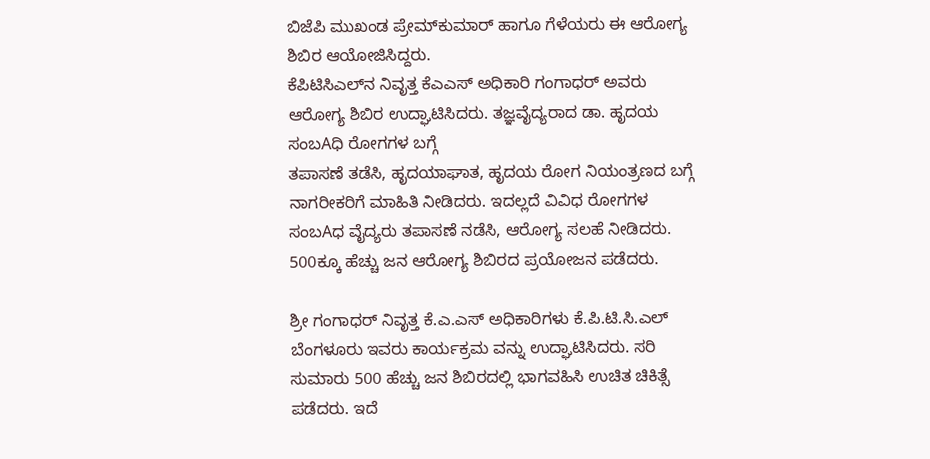ಬಿಜೆಪಿ ಮುಖಂಡ ಪ್ರೇಮ್‌ಕುಮಾರ್ ಹಾಗೂ ಗೆಳೆಯರು ಈ ಆರೋಗ್ಯ ಶಿಬಿರ ಆಯೋಜಿಸಿದ್ದರು.
ಕೆಪಿಟಿಸಿಎಲ್‌ನ ನಿವೃತ್ತ ಕೆಎಎಸ್ ಅಧಿಕಾರಿ ಗಂಗಾಧರ್ ಅವರು ಆರೋಗ್ಯ ಶಿಬಿರ ಉದ್ಘಾಟಿಸಿದರು. ತಜ್ಞವೈದ್ಯರಾದ ಡಾ. ಹೃದಯ ಸಂಬAಧಿ ರೋಗಗಳ ಬಗ್ಗೆ
ತಪಾಸಣೆ ತಡೆಸಿ, ಹೃದಯಾಘಾತ, ಹೃದಯ ರೋಗ ನಿಯಂತ್ರಣದ ಬಗ್ಗೆ ನಾಗರೀಕರಿಗೆ ಮಾಹಿತಿ ನೀಡಿದರು. ಇದಲ್ಲದೆ ವಿವಿಧ ರೋಗಗಳ ಸಂಬAಧ ವೈದ್ಯರು ತಪಾಸಣೆ ನಡೆಸಿ, ಆರೋಗ್ಯ ಸಲಹೆ ನೀಡಿದರು. 500ಕ್ಕೂ ಹೆಚ್ಚು ಜನ ಆರೋಗ್ಯ ಶಿಬಿರದ ಪ್ರಯೋಜನ ಪಡೆದರು.

ಶ್ರೀ ಗಂಗಾಧರ್ ನಿವೃತ್ತ ಕೆ.ಎ.ಎಸ್ ಅಧಿಕಾರಿಗಳು ಕೆ.ಪಿ.ಟಿ.ಸಿ.ಎಲ್ ಬೆಂಗಳೂರು ಇವರು ಕಾರ್ಯಕ್ರಮ ವನ್ನು ಉದ್ಘಾಟಿಸಿದರು. ಸರಿ ಸುಮಾರು 500 ಹೆಚ್ಚು ಜನ ಶಿಬಿರದಲ್ಲಿ ಭಾಗವಹಿಸಿ ಉಚಿತ ಚಿಕಿತ್ಸೆ ಪಡೆದರು. ಇದೆ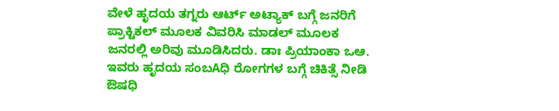ವೇಳೆ ಹೃದಯ ತಗ್ನರು ಆರ್ಟ್ ಅಟ್ಯಾಕ್ ಬಗ್ಗೆ ಜನರಿಗೆ ಪ್ರಾಕ್ಟಿಕಲ್ ಮೂಲಕ ವಿವರಿಸಿ ಮಾಡಲ್ ಮೂಲಕ ಜನರಲ್ಲಿ ಅರಿವು ಮೂಡಿಸಿದರು. ಡಾಃ ಪ್ರಿಯಾಂಕಾ ಒಆ. ಇವರು ಹೃದಯ ಸಂಬAಧಿ ರೋಗಗಳ ಬಗ್ಗೆ ಚಿಕಿತ್ಸೆ ನೀಡಿ ಔಷಧಿ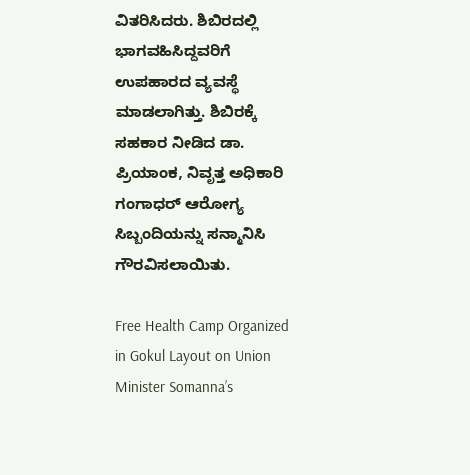ವಿತರಿಸಿದರು. ಶಿಬಿರದಲ್ಲಿ ಭಾಗವಹಿಸಿದ್ದವರಿಗೆ ಉಪಹಾರದ ವ್ಯವಸ್ಥೆ ಮಾಡಲಾಗಿತ್ತು. ಶಿಬಿರಕ್ಕೆ ಸಹಕಾರ ನೀಡಿದ ಡಾ. ಪ್ರಿಯಾಂಕ, ನಿವೃತ್ತ ಅಧಿಕಾರಿ ಗಂಗಾಧರ್ ಆರೋಗ್ಯ ಸಿಬ್ಬಂದಿಯನ್ನು ಸನ್ಮಾನಿಸಿ ಗೌರವಿಸಲಾಯಿತು.

Free Health Camp Organized in Gokul Layout on Union Minister Somanna’s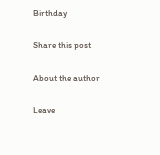Birthday

Share this post

About the author

Leave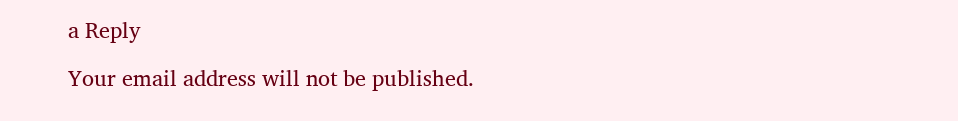a Reply

Your email address will not be published.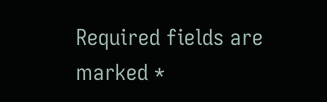Required fields are marked *